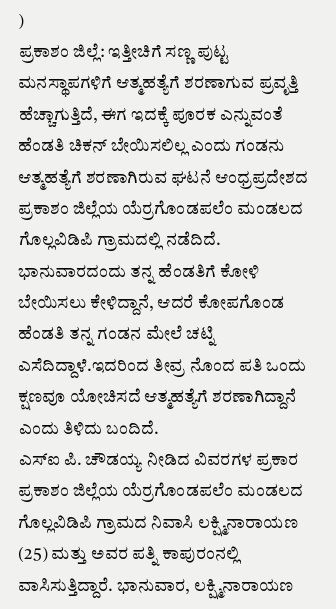)
ಪ್ರಕಾಶಂ ಜಿಲ್ಲೆ: ಇತ್ತೀಚಿಗೆ ಸಣ್ಣ ಪುಟ್ಟ ಮನಸ್ಥಾಪಗಳಿಗೆ ಆತ್ಮಹತ್ಯೆಗೆ ಶರಣಾಗುವ ಪ್ರವೃತ್ತಿ ಹೆಚ್ಚಾಗುತ್ತಿದೆ, ಈಗ ಇದಕ್ಕೆ ಪೂರಕ ಎನ್ನುವಂತೆ ಹೆಂಡತಿ ಚಿಕನ್ ಬೇಯಿಸಲಿಲ್ಲ ಎಂದು ಗಂಡನು ಆತ್ಮಹತ್ಯೆಗೆ ಶರಣಾಗಿರುವ ಘಟನೆ ಆಂಧ್ರಪ್ರದೇಶದ ಪ್ರಕಾಶಂ ಜಿಲ್ಲೆಯ ಯೆರ್ರಗೊಂಡಪಲೆಂ ಮಂಡಲದ ಗೊಲ್ಲವಿಡಿಪಿ ಗ್ರಾಮದಲ್ಲಿ ನಡೆದಿದೆ.
ಭಾನುವಾರದಂದು ತನ್ನ ಹೆಂಡತಿಗೆ ಕೋಳಿ ಬೇಯಿಸಲು ಕೇಳಿದ್ದಾನೆ, ಆದರೆ ಕೋಪಗೊಂಡ ಹೆಂಡತಿ ತನ್ನ ಗಂಡನ ಮೇಲೆ ಚಟ್ನಿ ಎಸೆದಿದ್ದಾಳೆ.ಇದರಿಂದ ತೀವ್ರ ನೊಂದ ಪತಿ ಒಂದು ಕ್ಷಣವೂ ಯೋಚಿಸದೆ ಆತ್ಮಹತ್ಯೆಗೆ ಶರಣಾಗಿದ್ದಾನೆ ಎಂದು ತಿಳಿದು ಬಂದಿದೆ.
ಎಸ್ಐ ಪಿ. ಚೌಡಯ್ಯ ನೀಡಿದ ವಿವರಗಳ ಪ್ರಕಾರ ಪ್ರಕಾಶಂ ಜಿಲ್ಲೆಯ ಯೆರ್ರಗೊಂಡಪಲೆಂ ಮಂಡಲದ ಗೊಲ್ಲವಿಡಿಪಿ ಗ್ರಾಮದ ನಿವಾಸಿ ಲಕ್ಷ್ಮಿನಾರಾಯಣ (25) ಮತ್ತು ಅವರ ಪತ್ನಿ ಕಾಪುರಂನಲ್ಲಿ ವಾಸಿಸುತ್ತಿದ್ದಾರೆ. ಭಾನುವಾರ, ಲಕ್ಷ್ಮಿನಾರಾಯಣ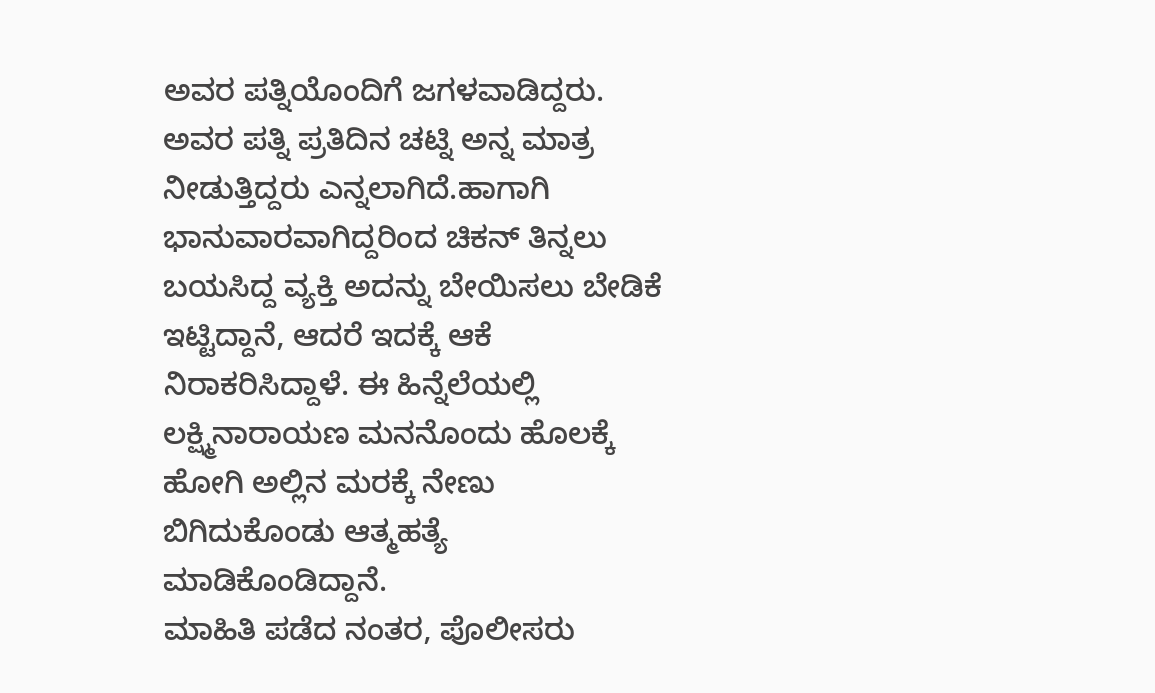ಅವರ ಪತ್ನಿಯೊಂದಿಗೆ ಜಗಳವಾಡಿದ್ದರು. ಅವರ ಪತ್ನಿ ಪ್ರತಿದಿನ ಚಟ್ನಿ ಅನ್ನ ಮಾತ್ರ ನೀಡುತ್ತಿದ್ದರು ಎನ್ನಲಾಗಿದೆ.ಹಾಗಾಗಿ ಭಾನುವಾರವಾಗಿದ್ದರಿಂದ ಚಿಕನ್ ತಿನ್ನಲು ಬಯಸಿದ್ದ ವ್ಯಕ್ತಿ ಅದನ್ನು ಬೇಯಿಸಲು ಬೇಡಿಕೆ ಇಟ್ಟಿದ್ದಾನೆ, ಆದರೆ ಇದಕ್ಕೆ ಆಕೆ ನಿರಾಕರಿಸಿದ್ದಾಳೆ. ಈ ಹಿನ್ನೆಲೆಯಲ್ಲಿ ಲಕ್ಷ್ಮಿನಾರಾಯಣ ಮನನೊಂದು ಹೊಲಕ್ಕೆ ಹೋಗಿ ಅಲ್ಲಿನ ಮರಕ್ಕೆ ನೇಣು ಬಿಗಿದುಕೊಂಡು ಆತ್ಮಹತ್ಯೆ ಮಾಡಿಕೊಂಡಿದ್ದಾನೆ.
ಮಾಹಿತಿ ಪಡೆದ ನಂತರ, ಪೊಲೀಸರು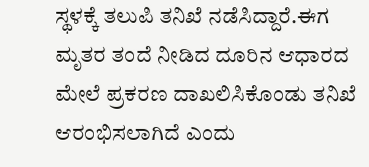ಸ್ಥಳಕ್ಕೆ ತಲುಪಿ ತನಿಖೆ ನಡೆಸಿದ್ದಾರೆ.ಈಗ ಮೃತರ ತಂದೆ ನೀಡಿದ ದೂರಿನ ಆಧಾರದ ಮೇಲೆ ಪ್ರಕರಣ ದಾಖಲಿಸಿಕೊಂಡು ತನಿಖೆ ಆರಂಭಿಸಲಾಗಿದೆ ಎಂದು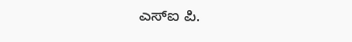ಎಸ್ಐ ಪಿ.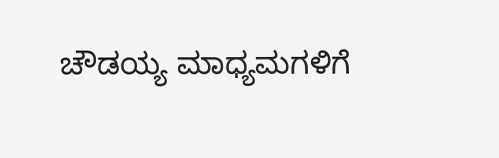ಚೌಡಯ್ಯ ಮಾಧ್ಯಮಗಳಿಗೆ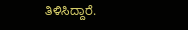ತಿಳಿಸಿದ್ದಾರೆ.